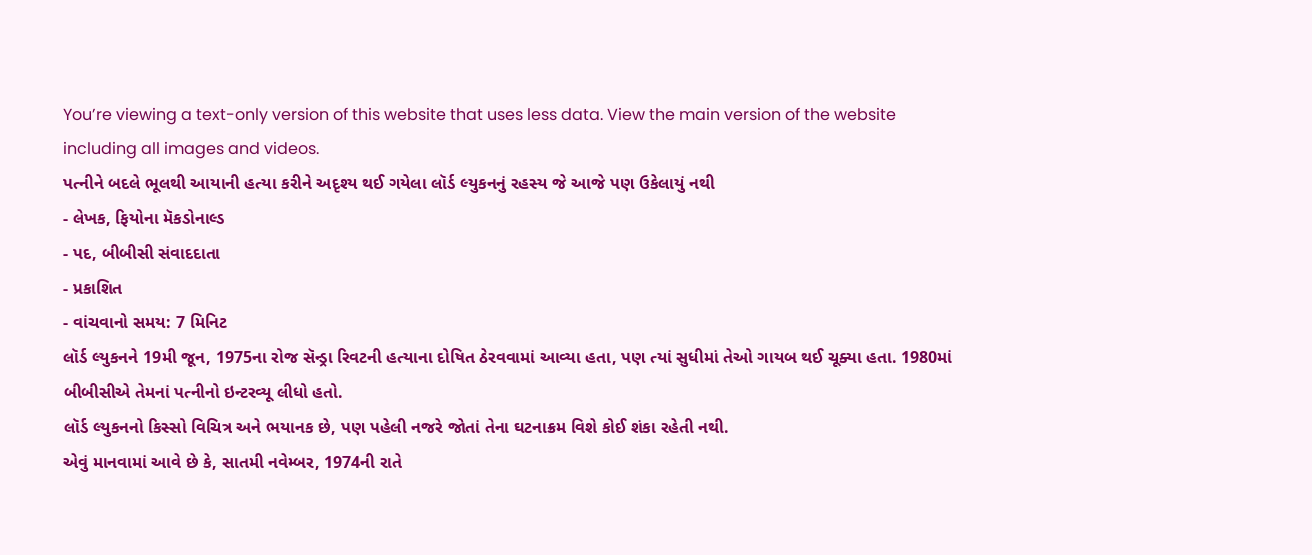You’re viewing a text-only version of this website that uses less data. View the main version of the website including all images and videos.
પત્નીને બદલે ભૂલથી આયાની હત્યા કરીને અદૃશ્ય થઈ ગયેલા લૉર્ડ લ્યુકનનું રહસ્ય જે આજે પણ ઉકેલાયું નથી
- લેખક, ફિયોના મૅકડોનાલ્ડ
- પદ, બીબીસી સંવાદદાતા
- પ્રકાશિત
- વાંચવાનો સમય: 7 મિનિટ
લૉર્ડ લ્યુકનને 19મી જૂન, 1975ના રોજ સૅન્ડ્રા રિવટની હત્યાના દોષિત ઠેરવવામાં આવ્યા હતા, પણ ત્યાં સુધીમાં તેઓ ગાયબ થઈ ચૂક્યા હતા. 1980માં બીબીસીએ તેમનાં પત્નીનો ઇન્ટરવ્યૂ લીધો હતો.
લૉર્ડ લ્યુકનનો કિસ્સો વિચિત્ર અને ભયાનક છે, પણ પહેલી નજરે જોતાં તેના ઘટનાક્રમ વિશે કોઈ શંકા રહેતી નથી.
એવું માનવામાં આવે છે કે, સાતમી નવેમ્બર, 1974ની રાતે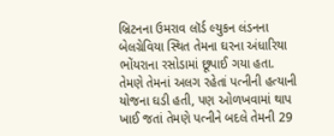બ્રિટનના ઉમરાવ લૉર્ડ લ્યુકન લંડનના બેલગ્રેવિયા સ્થિત તેમના ઘરના અંધારિયા ભોંયરાના રસોડામાં છૂપાઈ ગયા હતા.
તેમણે તેમનાં અલગ રહેતાં પત્નીની હત્યાની યોજના ઘડી હતી, પણ ઓળખવામાં થાપ ખાઈ જતાં તેમણે પત્નીને બદલે તેમની 29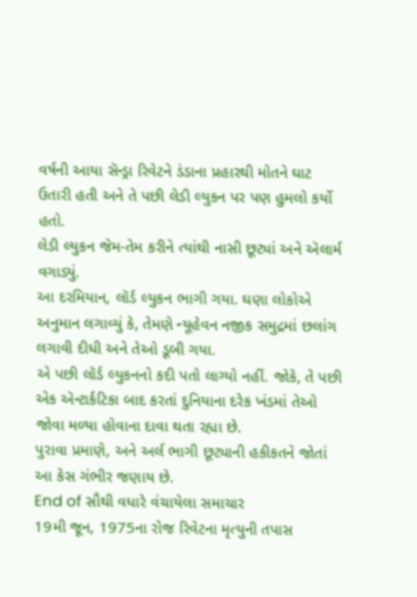વર્ષની આયા સૅન્ડ્રા રિવેટને ડંડાના પ્રહારથી મોતને ઘાટ ઉતારી હતી અને તે પછી લેડી લ્યુકન પર પણ હુમલો કર્યો હતો.
લેડી લ્યુકન જેમ-તેમ કરીને ત્યાંથી નાસી છૂટ્યાં અને ઍલાર્મ વગાડ્યું.
આ દરમિયાન, લૉર્ડ લ્યુકન ભાગી ગયા. ઘણા લોકોએ અનુમાન લગાવ્યું કે, તેમણે ન્યૂહેવન નજીક સમુદ્રમાં છલાંગ લગાવી દીધી અને તેઓ ડૂબી ગયા.
એ પછી લૉર્ડ લ્યુકનનો કદી પતો લાગ્યો નહીં. જોકે, તે પછી એક ઍન્ટાર્કટિકા બાદ કરતાં દુનિયાના દરેક ખંડમાં તેઓ જોવા મળ્યા હોવાના દાવા થતા રહ્યા છે.
પુરાવા પ્રમાણે, અને અર્લ ભાગી છૂટ્યાની હકીકતને જોતાં આ કેસ ગંભીર જણાય છે.
End of સૌથી વધારે વંચાયેલા સમાચાર
19મી જૂન, 1975ના રોજ રિવેટના મૃત્યુની તપાસ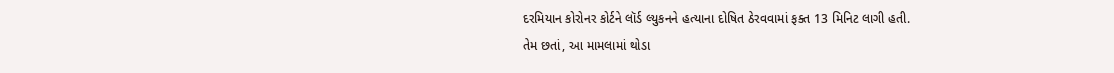દરમિયાન કોરોનર કોર્ટને લૉર્ડ લ્યુકનને હત્યાના દોષિત ઠેરવવામાં ફક્ત 13 મિનિટ લાગી હતી.
તેમ છતાં, આ મામલામાં થોડા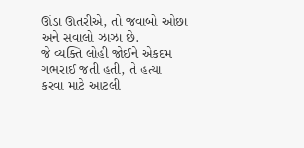ઊંડા ઊતરીએ, તો જવાબો ઓછા અને સવાલો ઝાઝા છે.
જે વ્યક્તિ લોહી જોઈને એકદમ ગભરાઈ જતી હતી, તે હત્યા કરવા માટે આટલી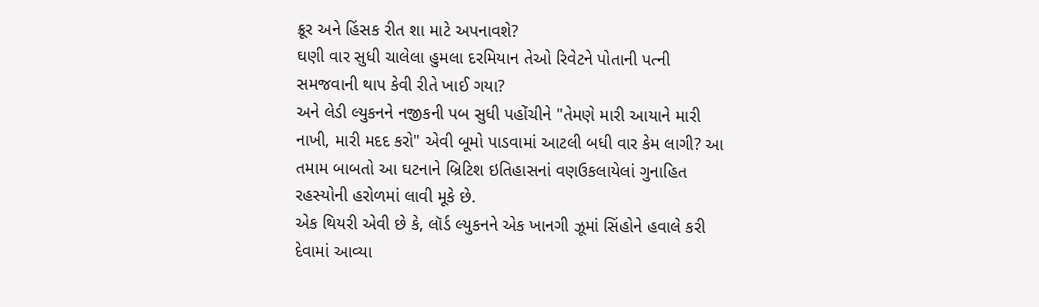ક્રૂર અને હિંસક રીત શા માટે અપનાવશે?
ઘણી વાર સુધી ચાલેલા હુમલા દરમિયાન તેઓ રિવેટને પોતાની પત્ની સમજવાની થાપ કેવી રીતે ખાઈ ગયા?
અને લેડી લ્યુકનને નજીકની પબ સુધી પહોંચીને "તેમણે મારી આયાને મારી નાખી, મારી મદદ કરો" એવી બૂમો પાડવામાં આટલી બધી વાર કેમ લાગી? આ તમામ બાબતો આ ઘટનાને બ્રિટિશ ઇતિહાસનાં વણઉકલાયેલાં ગુનાહિત રહસ્યોની હરોળમાં લાવી મૂકે છે.
એક થિયરી એવી છે કે, લૉર્ડ લ્યુકનને એક ખાનગી ઝૂમાં સિંહોને હવાલે કરી દેવામાં આવ્યા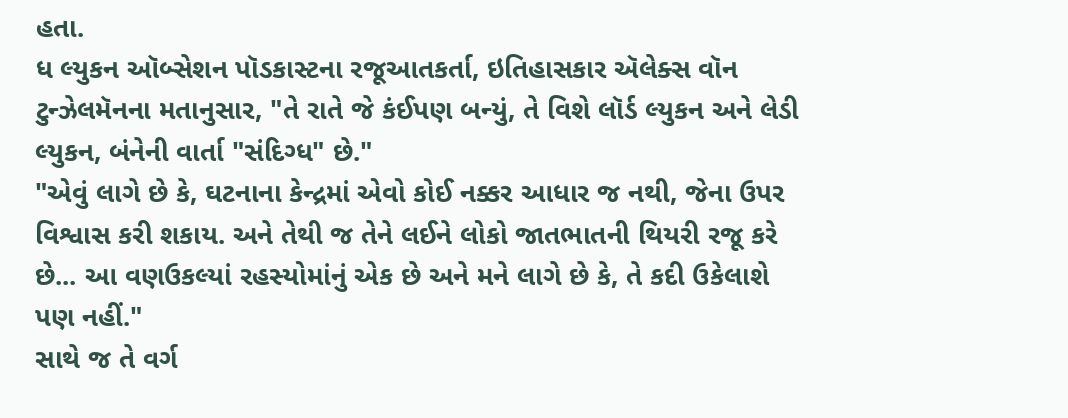હતા.
ધ લ્યુકન ઑબ્સેશન પૉડકાસ્ટના રજૂઆતકર્તા, ઇતિહાસકાર ઍલેક્સ વૉન ટુન્ઝેલમૅનના મતાનુસાર, "તે રાતે જે કંઈપણ બન્યું, તે વિશે લૉર્ડ લ્યુકન અને લેડી લ્યુકન, બંનેની વાર્તા "સંદિગ્ધ" છે."
"એવું લાગે છે કે, ઘટનાના કેન્દ્રમાં એવો કોઈ નક્કર આધાર જ નથી, જેના ઉપર વિશ્વાસ કરી શકાય. અને તેથી જ તેને લઈને લોકો જાતભાતની થિયરી રજૂ કરે છે... આ વણઉકલ્યાં રહસ્યોમાંનું એક છે અને મને લાગે છે કે, તે કદી ઉકેલાશે પણ નહીં."
સાથે જ તે વર્ગ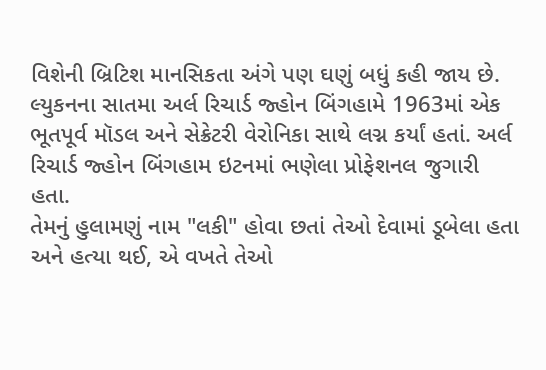વિશેની બ્રિટિશ માનસિકતા અંગે પણ ઘણું બધું કહી જાય છે.
લ્યુકનના સાતમા અર્લ રિચાર્ડ જ્હોન બિંગહામે 1963માં એક ભૂતપૂર્વ મૉડલ અને સેક્રેટરી વેરોનિકા સાથે લગ્ન કર્યાં હતાં. અર્લ રિચાર્ડ જ્હોન બિંગહામ ઇટનમાં ભણેલા પ્રોફેશનલ જુગારી હતા.
તેમનું હુલામણું નામ "લકી" હોવા છતાં તેઓ દેવામાં ડૂબેલા હતા અને હત્યા થઈ, એ વખતે તેઓ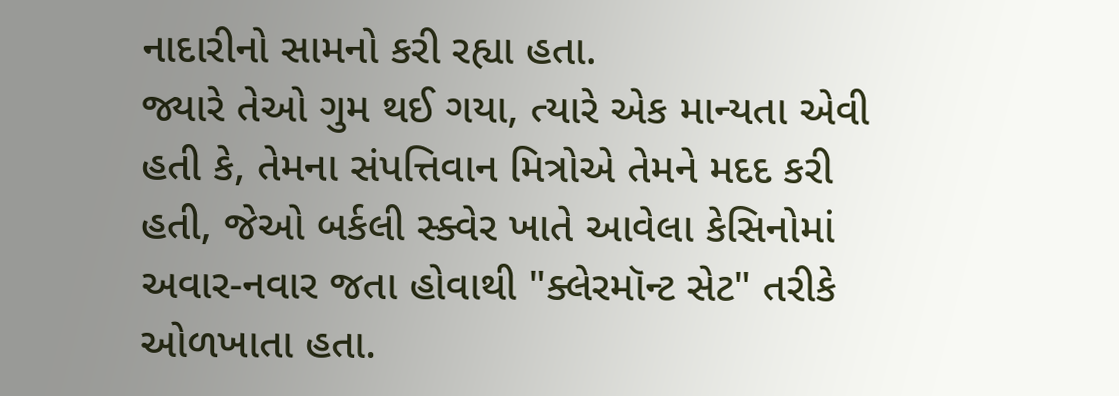નાદારીનો સામનો કરી રહ્યા હતા.
જ્યારે તેઓ ગુમ થઈ ગયા, ત્યારે એક માન્યતા એવી હતી કે, તેમના સંપત્તિવાન મિત્રોએ તેમને મદદ કરી હતી, જેઓ બર્કલી સ્ક્વેર ખાતે આવેલા કેસિનોમાં અવાર-નવાર જતા હોવાથી "ક્લેરમૉન્ટ સેટ" તરીકે ઓળખાતા હતા.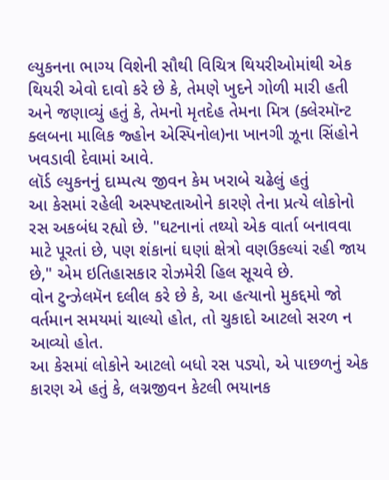લ્યુકનના ભાગ્ય વિશેની સૌથી વિચિત્ર થિયરીઓમાંથી એક થિયરી એવો દાવો કરે છે કે, તેમણે ખુદને ગોળી મારી હતી અને જણાવ્યું હતું કે, તેમનો મૃતદેહ તેમના મિત્ર (ક્લેરમૉન્ટ ક્લબના માલિક જ્હોન એસ્પિનોલ)ના ખાનગી ઝૂના સિંહોને ખવડાવી દેવામાં આવે.
લૉર્ડ લ્યુકનનું દામ્પત્ય જીવન કેમ ખરાબે ચઢેલું હતું
આ કેસમાં રહેલી અસ્પષ્ટતાઓને કારણે તેના પ્રત્યે લોકોનો રસ અકબંધ રહ્યો છે. "ઘટનાનાં તથ્યો એક વાર્તા બનાવવા માટે પૂરતાં છે, પણ શંકાનાં ઘણાં ક્ષેત્રો વણઉકલ્યાં રહી જાય છે," એમ ઇતિહાસકાર રોઝમેરી હિલ સૂચવે છે.
વોન ટુન્ઝેલમૅન દલીલ કરે છે કે, આ હત્યાનો મુકદ્દમો જો વર્તમાન સમયમાં ચાલ્યો હોત, તો ચુકાદો આટલો સરળ ન આવ્યો હોત.
આ કેસમાં લોકોને આટલો બધો રસ પડ્યો, એ પાછળનું એક કારણ એ હતું કે, લગ્નજીવન કેટલી ભયાનક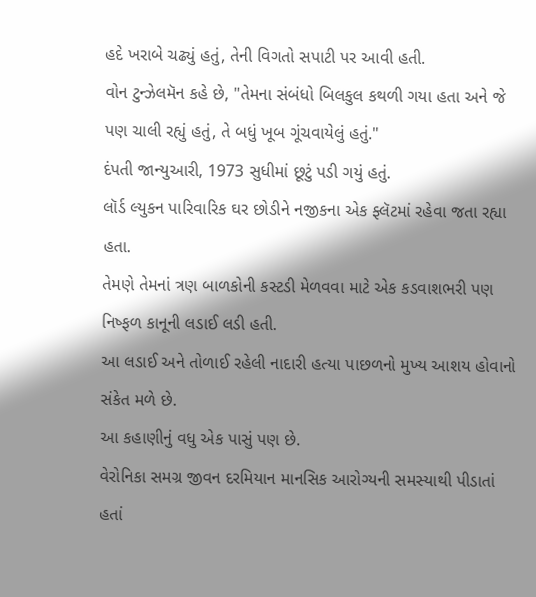હદે ખરાબે ચઢ્યું હતું, તેની વિગતો સપાટી પર આવી હતી.
વોન ટુન્ઝેલમૅન કહે છે, "તેમના સંબંધો બિલકુલ કથળી ગયા હતા અને જે પણ ચાલી રહ્યું હતું, તે બધું ખૂબ ગૂંચવાયેલું હતું."
દંપતી જાન્યુઆરી, 1973 સુધીમાં છૂટું પડી ગયું હતું.
લૉર્ડ લ્યુકન પારિવારિક ઘર છોડીને નજીકના એક ફ્લૅટમાં રહેવા જતા રહ્યા હતા.
તેમણે તેમનાં ત્રણ બાળકોની કસ્ટડી મેળવવા માટે એક કડવાશભરી પણ નિષ્ફળ કાનૂની લડાઈ લડી હતી.
આ લડાઈ અને તોળાઈ રહેલી નાદારી હત્યા પાછળનો મુખ્ય આશય હોવાનો સંકેત મળે છે.
આ કહાણીનું વધુ એક પાસું પણ છે.
વેરોનિકા સમગ્ર જીવન દરમિયાન માનસિક આરોગ્યની સમસ્યાથી પીડાતાં હતાં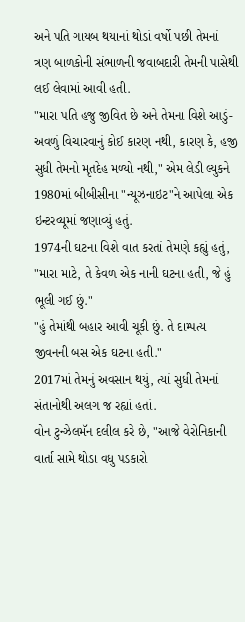અને પતિ ગાયબ થયાનાં થોડાં વર્ષો પછી તેમનાં ત્રણ બાળકોની સંભાળની જવાબદારી તેમની પાસેથી લઈ લેવામાં આવી હતી.
"મારા પતિ હજુ જીવિત છે અને તેમના વિશે આડું-અવળું વિચારવાનું કોઈ કારણ નથી, કારણ કે, હજી સુધી તેમનો મૃતદેહ મળ્યો નથી," એમ લેડી લ્યુકને 1980માં બીબીસીના "ન્યૂઝનાઇટ"ને આપેલા એક ઇન્ટરવ્યૂમાં જણાવ્યું હતું.
1974ની ઘટના વિશે વાત કરતાં તેમણે કહ્યું હતું, "મારા માટે, તે કેવળ એક નાની ઘટના હતી, જે હું ભૂલી ગઈ છું."
"હું તેમાંથી બહાર આવી ચૂકી છું. તે દામ્પત્ય જીવનની બસ એક ઘટના હતી."
2017માં તેમનું અવસાન થયું, ત્યાં સુધી તેમનાં સંતાનોથી અલગ જ રહ્યાં હતાં.
વોન ટુન્ઝેલમૅન દલીલ કરે છે, "આજે વેરોનિકાની વાર્તા સામે થોડા વધુ પડકારો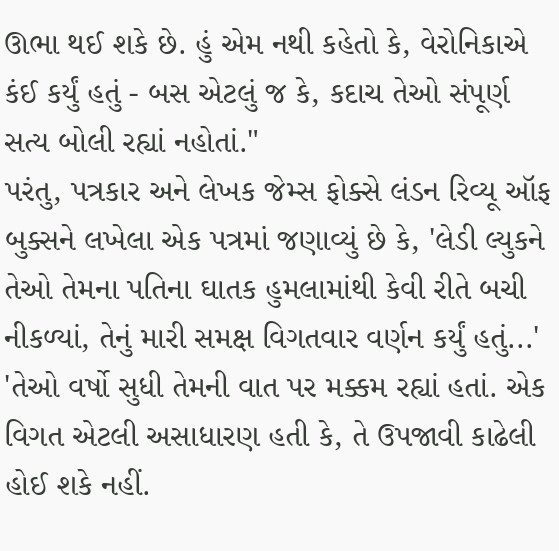ઊભા થઈ શકે છે. હું એમ નથી કહેતો કે, વેરોનિકાએ કંઈ કર્યું હતું - બસ એટલું જ કે, કદાચ તેઓ સંપૂર્ણ સત્ય બોલી રહ્યાં નહોતાં."
પરંતુ, પત્રકાર અને લેખક જેમ્સ ફોક્સે લંડન રિવ્યૂ ઑફ બુક્સને લખેલા એક પત્રમાં જણાવ્યું છે કે, 'લેડી લ્યુકને તેઓ તેમના પતિના ઘાતક હુમલામાંથી કેવી રીતે બચી નીકળ્યાં, તેનું મારી સમક્ષ વિગતવાર વર્ણન કર્યું હતું...'
'તેઓ વર્ષો સુધી તેમની વાત પર મક્કમ રહ્યાં હતાં. એક વિગત એટલી અસાધારણ હતી કે, તે ઉપજાવી કાઢેલી હોઈ શકે નહીં.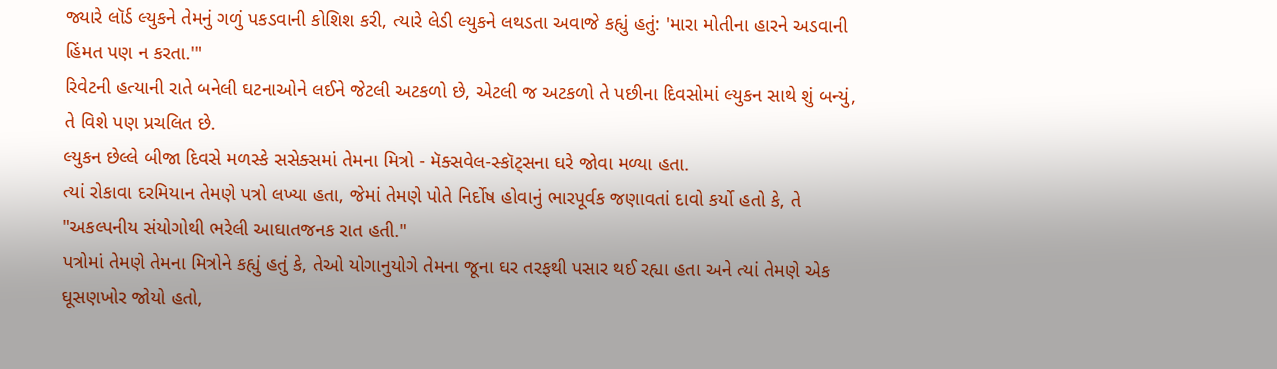જ્યારે લૉર્ડ લ્યુકને તેમનું ગળું પકડવાની કોશિશ કરી, ત્યારે લેડી લ્યુકને લથડતા અવાજે કહ્યું હતું: 'મારા મોતીના હારને અડવાની હિંમત પણ ન કરતા.'"
રિવેટની હત્યાની રાતે બનેલી ઘટનાઓને લઈને જેટલી અટકળો છે, એટલી જ અટકળો તે પછીના દિવસોમાં લ્યુકન સાથે શું બન્યું, તે વિશે પણ પ્રચલિત છે.
લ્યુકન છેલ્લે બીજા દિવસે મળસ્કે સસેક્સમાં તેમના મિત્રો - મૅક્સવેલ-સ્કૉટ્સના ઘરે જોવા મળ્યા હતા.
ત્યાં રોકાવા દરમિયાન તેમણે પત્રો લખ્યા હતા, જેમાં તેમણે પોતે નિર્દોષ હોવાનું ભારપૂર્વક જણાવતાં દાવો કર્યો હતો કે, તે "અકલ્પનીય સંયોગોથી ભરેલી આઘાતજનક રાત હતી."
પત્રોમાં તેમણે તેમના મિત્રોને કહ્યું હતું કે, તેઓ યોગાનુયોગે તેમના જૂના ઘર તરફથી પસાર થઈ રહ્યા હતા અને ત્યાં તેમણે એક ઘૂસણખોર જોયો હતો,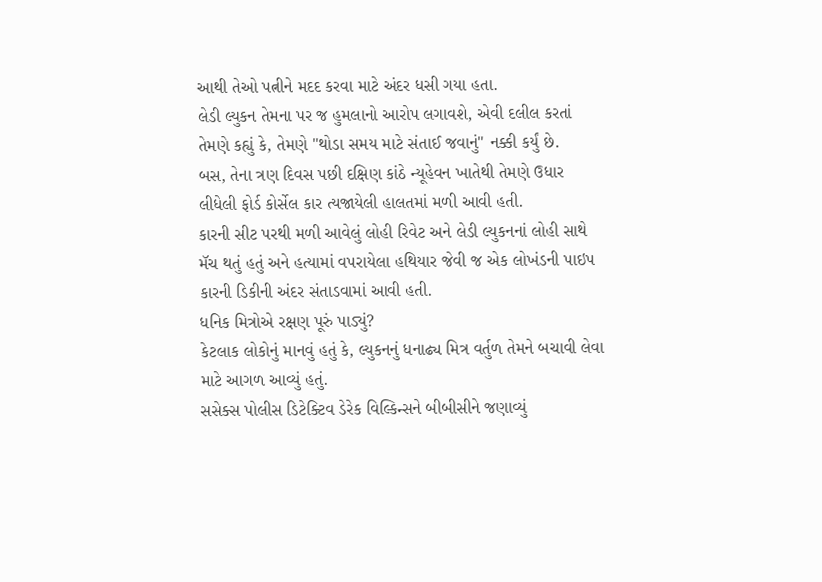આથી તેઓ પત્નીને મદદ કરવા માટે અંદર ધસી ગયા હતા.
લેડી લ્યુકન તેમના પર જ હુમલાનો આરોપ લગાવશે, એવી દલીલ કરતાં તેમણે કહ્યું કે, તેમણે "થોડા સમય માટે સંતાઈ જવાનું" નક્કી કર્યું છે.
બસ, તેના ત્રણ દિવસ પછી દક્ષિણ કાંઠે ન્યૂહેવન ખાતેથી તેમણે ઉધાર લીધેલી ફોર્ડ કોર્સેલ કાર ત્યજાયેલી હાલતમાં મળી આવી હતી.
કારની સીટ પરથી મળી આવેલું લોહી રિવેટ અને લેડી લ્યુકનનાં લોહી સાથે મૅચ થતું હતું અને હત્યામાં વપરાયેલા હથિયાર જેવી જ એક લોખંડની પાઇપ કારની ડિકીની અંદર સંતાડવામાં આવી હતી.
ધનિક મિત્રોએ રક્ષણ પૂરું પાડ્યું?
કેટલાક લોકોનું માનવું હતું કે, લ્યુકનનું ધનાઢ્ય મિત્ર વર્તુળ તેમને બચાવી લેવા માટે આગળ આવ્યું હતું.
સસેક્સ પોલીસ ડિટેક્ટિવ ડેરેક વિલ્કિન્સને બીબીસીને જણાવ્યું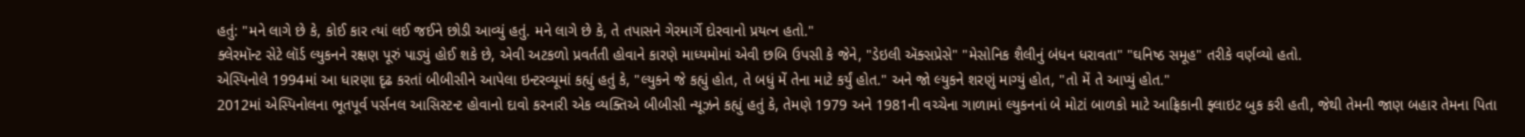હતું: "મને લાગે છે કે, કોઈ કાર ત્યાં લઈ જઈને છોડી આવ્યું હતું. મને લાગે છે કે, તે તપાસને ગેરમાર્ગે દોરવાનો પ્રયત્ન હતો."
ક્લેરમૉન્ટ સેટે લૉર્ડ લ્યુકનને રક્ષણ પૂરું પાડ્યું હોઈ શકે છે, એવી અટકળો પ્રવર્તતી હોવાને કારણે માધ્યમોમાં એવી છબિ ઉપસી કે જેને, "ડેઇલી ઍક્સપ્રેસે" "મેસોનિક શૈલીનું બંધન ધરાવતા" "ઘનિષ્ઠ સમૂહ" તરીકે વર્ણવ્યો હતો.
એસ્પિનોલે 1994માં આ ધારણા દૃઢ કરતાં બીબીસીને આપેલા ઇન્ટરવ્યૂમાં કહ્યું હતું કે, "લ્યુકને જે કહ્યું હોત, તે બધું મેં તેના માટે કર્યું હોત." અને જો લ્યુકને શરણું માગ્યું હોત, "તો મેં તે આપ્યું હોત."
2012માં એસ્પિનોલના ભૂતપૂર્વ પર્સનલ આસિસ્ટન્ટ હોવાનો દાવો કરનારી એક વ્યક્તિએ બીબીસી ન્યૂઝને કહ્યું હતું કે, તેમણે 1979 અને 1981ની વચ્ચેના ગાળામાં લ્યુકનનાં બે મોટાં બાળકો માટે આફ્રિકાની ફ્લાઇટ બુક કરી હતી, જેથી તેમની જાણ બહાર તેમના પિતા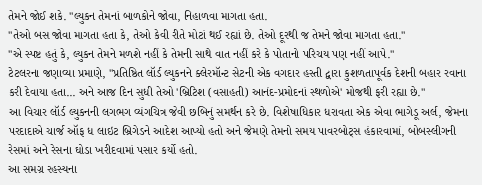તેમને જોઈ શકે. "લ્યુકન તેમનાં બાળકોને જોવા, નિહાળવા માગતા હતા.
"તેઓ બસ જોવા માગતા હતા કે, તેઓ કેવી રીતે મોટાં થઈ રહ્યાં છે. તેઓ દૂરથી જ તેમને જોવા માગતા હતા."
"એ સ્પષ્ટ હતું કે, લ્યુકન તેમને મળશે નહીં કે તેમની સાથે વાત નહીં કરે કે પોતાનો પરિચય પણ નહીં આપે."
ટેટલરના જણાવ્યા પ્રમાણે, "પ્રતિષ્ઠિત લૉર્ડ લ્યુકનને ક્લેરમૉન્ટ સેટની એક વગદાર હસ્તી દ્વારા કુશળતાપૂર્વક દેશની બહાર રવાના કરી દેવાયા હતા... અને આજ દિન સુધી તેઓ 'બ્રિટિશ (વસાહતી) આનંદ-પ્રમોદનાં સ્થળોએ' મોજથી ફરી રહ્યા છે."
આ વિચાર લૉર્ડ લ્યુકનની લગભગ વ્યંગચિત્ર જેવી છબિનું સમર્થન કરે છે. વિશેષાધિકાર ધરાવતા એક એવા ભાગેડૂ અર્લ, જેમના પરદાદાએ ચાર્જ ઑફ ધ લાઇટ બ્રિગેડને આદેશ આપ્યો હતો અને જેમણે તેમનો સમય પાવરબોટ્સ હંકારવામાં, બોબસ્લીગની રેસમાં અને રેસના ઘોડા ખરીદવામાં પસાર કર્યો હતો.
આ સમગ્ર રહસ્યના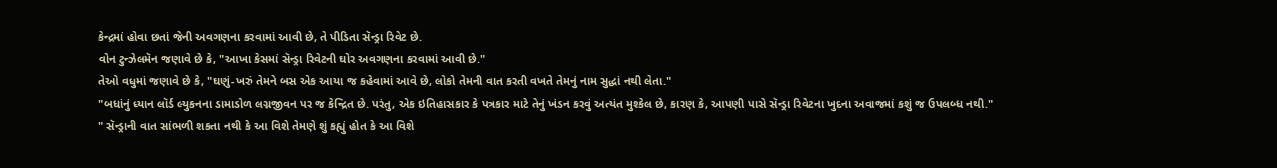કેન્દ્રમાં હોવા છતાં જેની અવગણના કરવામાં આવી છે, તે પીડિતા સૅન્ડ્રા રિવેટ છે.
વોન ટુન્ઝેલમૅન જણાવે છે કે, "આખા કેસમાં સૅન્ડ્રા રિવેટની ઘોર અવગણના કરવામાં આવી છે."
તેઓ વધુમાં જણાવે છે કે, "ઘણું-ખરું તેમને બસ એક આયા જ કહેવામાં આવે છે, લોકો તેમની વાત કરતી વખતે તેમનું નામ સુદ્ધાં નથી લેતા."
"બધાંનું ધ્યાન લૉર્ડ લ્યુકનના ડામાડોળ લગ્નજીવન પર જ કેન્દ્રિત છે. પરંતુ, એક ઇતિહાસકાર કે પત્રકાર માટે તેનું ખંડન કરવું અત્યંત મુશ્કેલ છે, કારણ કે, આપણી પાસે સૅન્ડ્રા રિવેટના ખુદના અવાજમાં કશું જ ઉપલબ્ધ નથી."
" સૅન્ડ્રાની વાત સાંભળી શકતા નથી કે આ વિશે તેમણે શું કહ્યું હોત કે આ વિશે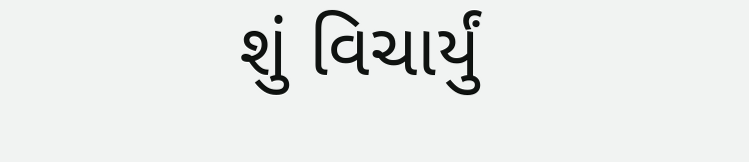શું વિચાર્યું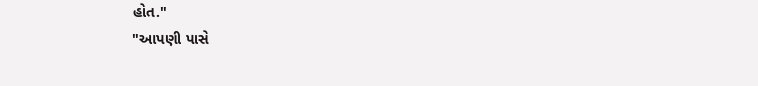હોત."
"આપણી પાસે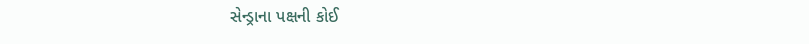સેન્ડ્રાના પક્ષની કોઈ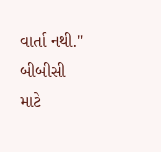વાર્તા નથી."
બીબીસી માટે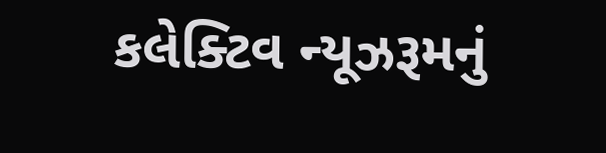કલેક્ટિવ ન્યૂઝરૂમનું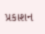પ્રકાશન